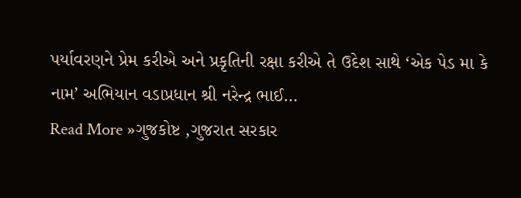પર્યાવરણને પ્રેમ કરીએ અને પ્રકૃતિની રક્ષા કરીએ તે ઉદેશ સાથે ‘એક પેડ મા કે નામ’ અભિયાન વડાપ્રધાન શ્રી નરેન્દ્ર ભાઈ…
Read More »ગુજકોષ્ટ ,ગુજરાત સરકાર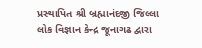પ્રસ્થાપિત શ્રી બ્રહ્માનંદજી જિલ્લા લોક વિજ્ઞાન કેન્દ્ર જૂનાગઢ દ્વારા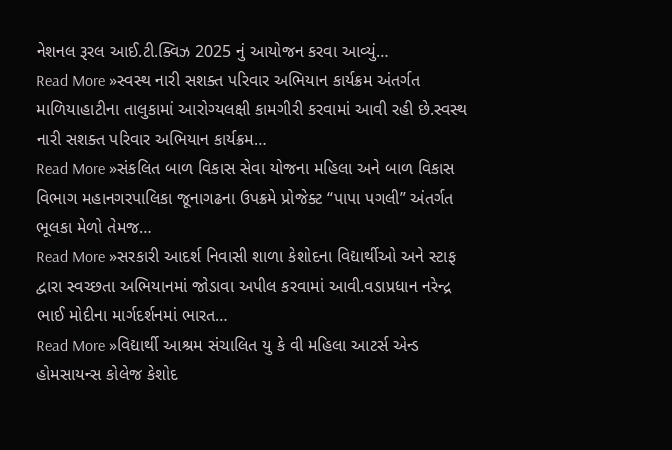નેશનલ રૂરલ આઈ.ટી.ક્વિઝ 2025 નું આયોજન કરવા આવ્યું…
Read More »સ્વસ્થ નારી સશક્ત પરિવાર અભિયાન કાર્યક્રમ અંતર્ગત માળિયાહાટીના તાલુકામાં આરોગ્યલક્ષી કામગીરી કરવામાં આવી રહી છે.સ્વસ્થ નારી સશક્ત પરિવાર અભિયાન કાર્યક્રમ…
Read More »સંકલિત બાળ વિકાસ સેવા યોજના મહિલા અને બાળ વિકાસ વિભાગ મહાનગરપાલિકા જૂનાગઢના ઉપક્રમે પ્રોજેક્ટ “પાપા પગલી” અંતર્ગત ભૂલકા મેળો તેમજ…
Read More »સરકારી આદર્શ નિવાસી શાળા કેશોદના વિદ્યાર્થીઓ અને સ્ટાફ દ્વારા સ્વચ્છતા અભિયાનમાં જોડાવા અપીલ કરવામાં આવી.વડાપ્રધાન નરેન્દ્ર ભાઈ મોદીના માર્ગદર્શનમાં ભારત…
Read More »વિદ્યાર્થી આશ્રમ સંચાલિત યુ કે વી મહિલા આટર્સ એન્ડ હોમસાયન્સ કોલેજ કેશોદ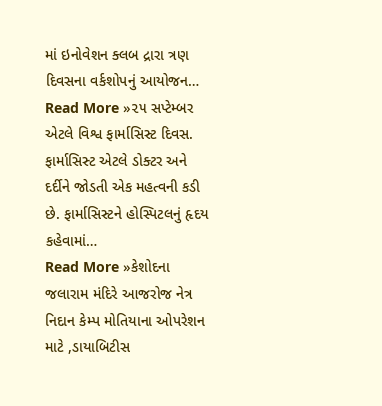માં ઇનોવેશન ક્લબ દ્રારા ત્રણ દિવસના વર્કશોપનું આયોજન…
Read More »૨૫ સપ્ટેમ્બર એટલે વિશ્વ ફાર્માસિસ્ટ દિવસ. ફાર્માસિસ્ટ એટલે ડોક્ટર અને દર્દીને જોડતી એક મહત્વની કડી છે. ફાર્માસિસ્ટને હોસ્પિટલનું હૃદય કહેવામાં…
Read More »કેશોદના જલારામ મંદિરે આજરોજ નેત્ર નિદાન કેમ્પ મોતિયાના ઓપરેશન માટે ,ડાયાબિટીસ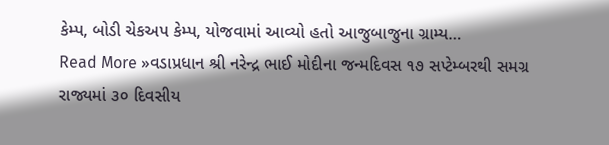કેમ્પ, બોડી ચેકઅપ કેમ્પ, યોજવામાં આવ્યો હતો આજુબાજુના ગ્રામ્ય…
Read More »વડાપ્રધાન શ્રી નરેન્દ્ર ભાઈ મોદીના જન્મદિવસ ૧૭ સપ્ટેમ્બરથી સમગ્ર રાજ્યમાં ૩૦ દિવસીય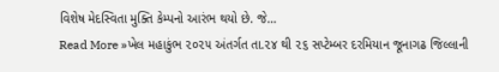વિશેષ મેદસ્વિતા મુક્તિ કેમ્પનો આરંભ થયો છે. જે…
Read More »ખેલ મહાકુંભ ૨૦૨૫ અંતર્ગત તા.૨૪ થી ૨૬ સપ્ટેમ્બર દરમિયાન જૂનાગઢ જિલ્લાની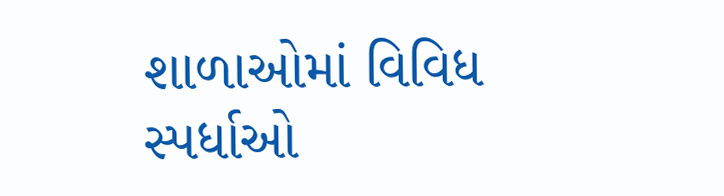શાળાઓમાં વિવિધ સ્પર્ધાઓ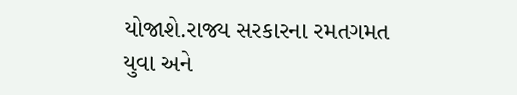યોજાશે.રાજ્ય સરકારના રમતગમત યુવા અને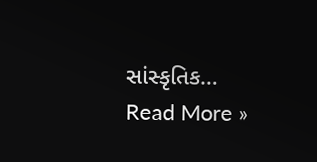સાંસ્કૃતિક…
Read More »